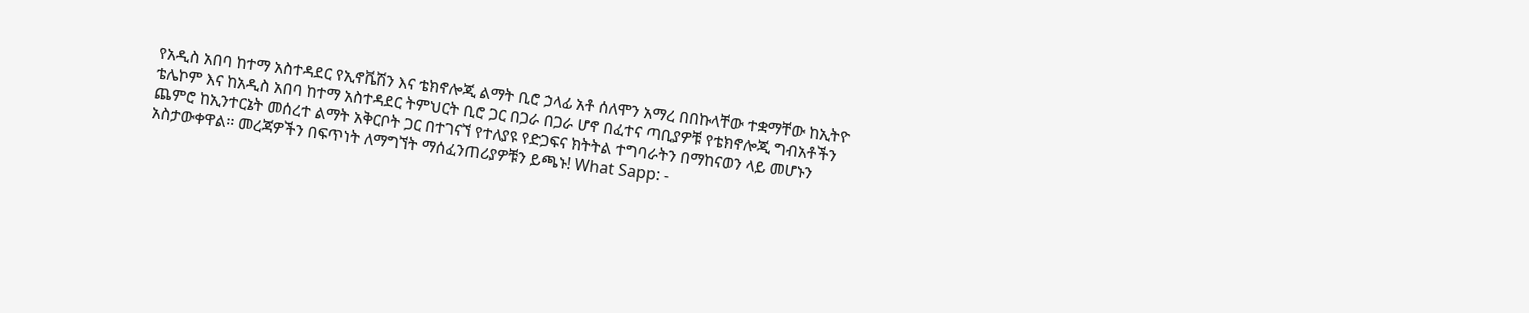የአዲስ አበባ ከተማ አስተዳደር የኢኖቬሽን እና ቴክኖሎጂ ልማት ቢሮ ኃላፊ አቶ ሰለሞን አማረ በበኩላቸው ተቋማቸው ከኢትዮ ቴሌኮም እና ከአዲስ አበባ ከተማ አስተዳደር ትምህርት ቢሮ ጋር በጋራ በጋራ ሆኖ በፈተና ጣቢያዎቹ የቴክኖሎጂ ግብአቶችን ጨምሮ ከኢንተርኔት መሰረተ ልማት አቅርቦት ጋር በተገናኘ የተለያዩ የድጋፍና ክትትል ተግባራትን በማከናወን ላይ መሆኑን አስታውቀዋል፡፡ መረጃዎችን በፍጥነት ለማግኘት ማሰፈንጠሪያዎቹን ይጫኑ! What Sapp: -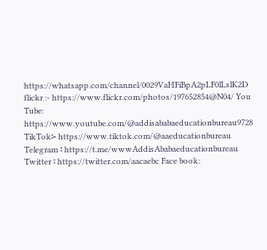https://whatsapp.com/channel/0029VaHFiBpA2pLF0lLslK2D flickr :- https://www.flickr.com/photos/197652854@N04/ You Tube: https://www.youtube.com/@addisababaeducationbureau9728 TikTok፡- https://www.tiktok.com/@aaeducationbureau Telegram ፡ https://t.me/wwwAddisAbabaeducationbureau Twitter ፡ https://twitter.com/aacaebc Face book: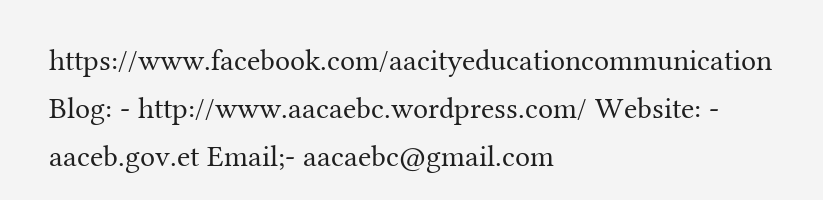https://www.facebook.com/aacityeducationcommunication Blog: - http://www.aacaebc.wordpress.com/ Website: - aaceb.gov.et Email;- aacaebc@gmail.com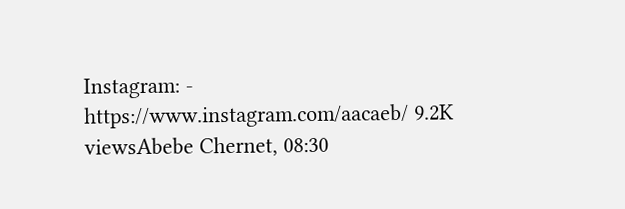Instagram: - https://www.instagram.com/aacaeb/ 9.2K viewsAbebe Chernet, 08:30